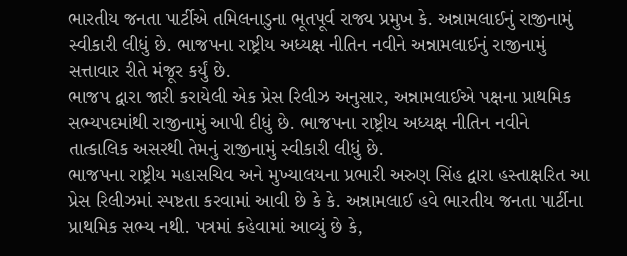ભારતીય જનતા પાર્ટીએ તમિલનાડુના ભૂતપૂર્વ રાજ્ય પ્રમુખ કે. અન્નામલાઈનું રાજીનામું સ્વીકારી લીધું છે. ભાજપના રાષ્ટ્રીય અધ્યક્ષ નીતિન નવીને અન્નામલાઈનું રાજીનામું સત્તાવાર રીતે મંજૂર કર્યું છે.
ભાજપ દ્વારા જારી કરાયેલી એક પ્રેસ રિલીઝ અનુસાર, અન્નામલાઈએ પક્ષના પ્રાથમિક સભ્યપદમાંથી રાજીનામું આપી દીધું છે. ભાજપના રાષ્ટ્રીય અધ્યક્ષ નીતિન નવીને તાત્કાલિક અસરથી તેમનું રાજીનામું સ્વીકારી લીધું છે.
ભાજપના રાષ્ટ્રીય મહાસચિવ અને મુખ્યાલયના પ્રભારી અરુણ સિંહ દ્વારા હસ્તાક્ષરિત આ પ્રેસ રિલીઝમાં સ્પષ્ટતા કરવામાં આવી છે કે કે. અન્નામલાઈ હવે ભારતીય જનતા પાર્ટીના પ્રાથમિક સભ્ય નથી. પત્રમાં કહેવામાં આવ્યું છે કે,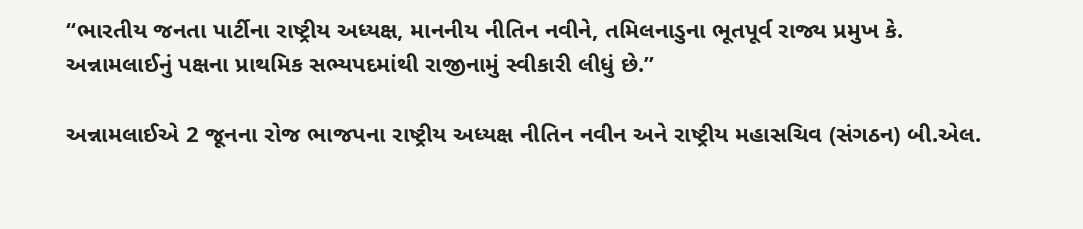“ભારતીય જનતા પાર્ટીના રાષ્ટ્રીય અધ્યક્ષ, માનનીય નીતિન નવીને, તમિલનાડુના ભૂતપૂર્વ રાજ્ય પ્રમુખ કે. અન્નામલાઈનું પક્ષના પ્રાથમિક સભ્યપદમાંથી રાજીનામું સ્વીકારી લીધું છે.”

અન્નામલાઈએ 2 જૂનના રોજ ભાજપના રાષ્ટ્રીય અધ્યક્ષ નીતિન નવીન અને રાષ્ટ્રીય મહાસચિવ (સંગઠન) બી.એલ.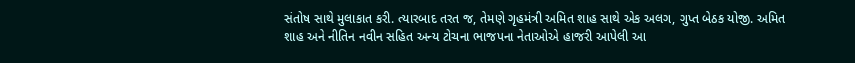સંતોષ સાથે મુલાકાત કરી. ત્યારબાદ તરત જ, તેમણે ગૃહમંત્રી અમિત શાહ સાથે એક અલગ, ગુપ્ત બેઠક યોજી. અમિત શાહ અને નીતિન નવીન સહિત અન્ય ટોચના ભાજપના નેતાઓએ હાજરી આપેલી આ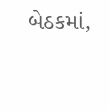બેઠકમાં,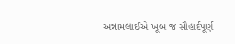અન્નામલાઈએ ખૂબ જ સૌહાર્દપૂર્ણ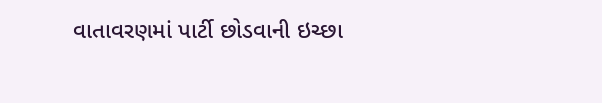વાતાવરણમાં પાર્ટી છોડવાની ઇચ્છા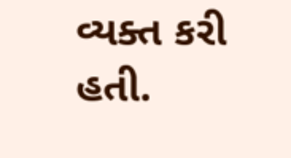વ્યક્ત કરી હતી.